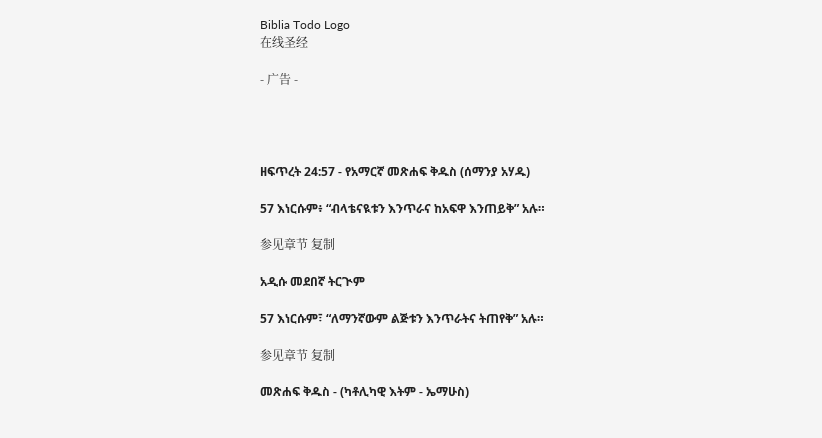Biblia Todo Logo
在线圣经

- 广告 -




ዘፍጥረት 24:57 - የአማርኛ መጽሐፍ ቅዱስ (ሰማንያ አሃዱ)

57 እነርሱም፥ “ብላቴናዪቱን እንጥራና ከአፍዋ እንጠይቅ” አሉ።

参见章节 复制

አዲሱ መደበኛ ትርጒም

57 እነርሱም፣ “ለማንኛውም ልጅቱን እንጥራትና ትጠየቅ” አሉ።

参见章节 复制

መጽሐፍ ቅዱስ - (ካቶሊካዊ እትም - ኤማሁስ)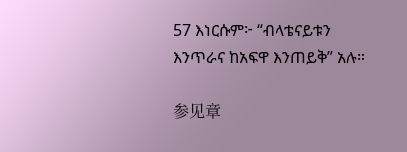57 እነርሱም፦ “ብላቴናይቱን እንጥራና ከአፍዋ እንጠይቅ” አሉ።

参见章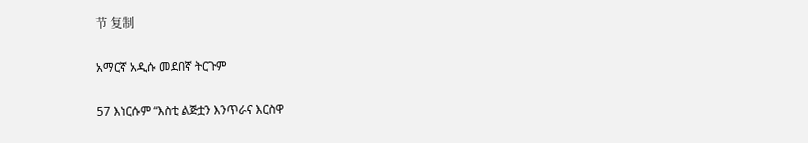节 复制

አማርኛ አዲሱ መደበኛ ትርጉም

57 እነርሱም “እስቲ ልጅቷን እንጥራና እርስዋ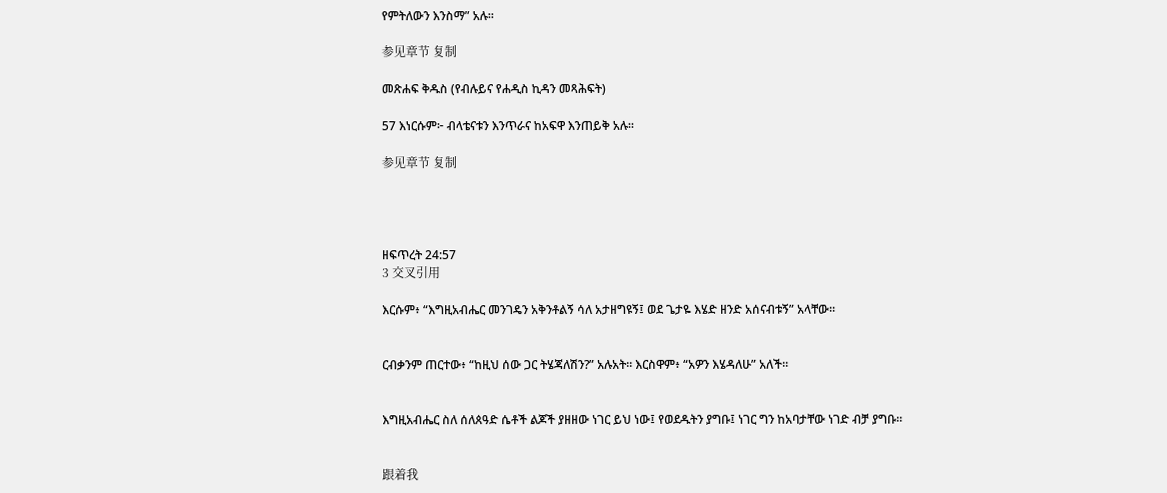የምትለውን እንስማ” አሉ።

参见章节 复制

መጽሐፍ ቅዱስ (የብሉይና የሐዲስ ኪዳን መጻሕፍት)

57 እነርሱም፦ ብላቴናቱን እንጥራና ከአፍዋ እንጠይቅ አሉ።

参见章节 复制




ዘፍጥረት 24:57
3 交叉引用

እርሱም፥ “እግዚአብሔር መንገዴን አቅንቶልኝ ሳለ አታዘግዩኝ፤ ወደ ጌታዬ እሄድ ዘንድ አሰናብቱኝ” አላቸው።


ርብቃንም ጠርተው፥ “ከዚህ ሰው ጋር ትሄጃለሽን?” አሉአት። እርስዋም፥ “አዎን እሄዳለሁ” አለች።


እግዚአብሔር ስለ ሰለጰዓድ ሴቶች ልጆች ያዘዘው ነገር ይህ ነው፤ የወደዱትን ያግቡ፤ ነገር ግን ከአባታቸው ነገድ ብቻ ያግቡ።


跟着我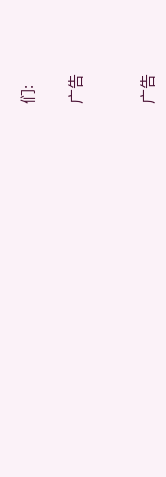们:

广告


广告